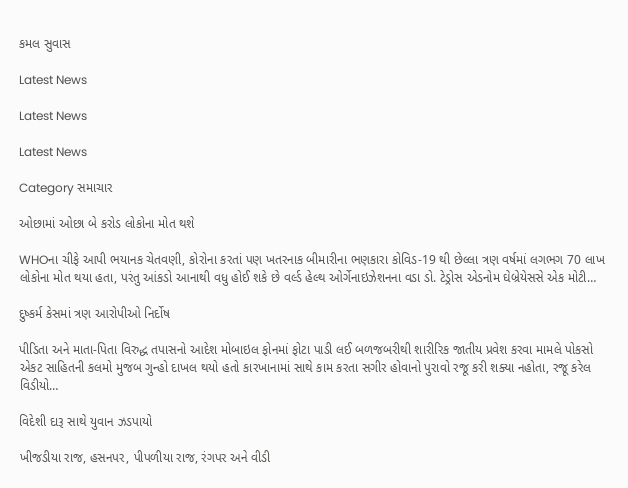કમલ સુવાસ

Latest News

Latest News

Latest News

Category સમાચાર

ઓછામાં ઓછા બે કરોડ લોકોના મોત થશે

WHOના ચીફે આપી ભયાનક ચેતવણી, કોરોના કરતાં પણ ખતરનાક બીમારીના ભણકારા કોવિડ-19 થી છેલ્લા ત્રણ વર્ષમાં લગભગ 70 લાખ લોકોના મોત થયા હતા, પરંતુ આંકડો આનાથી વધુ હોઈ શકે છે વર્લ્ડ હેલ્થ ઓર્ગેનાઇઝેશનના વડા ડો. ટેડ્રોસ એડનોમ ઘેબ્રેયેસસે એક મોટી…

દુષ્કર્મ કેસમાં ત્રણ આરોપીઓ નિર્દોષ

પીડિતા અને માતા-પિતા વિરુદ્ધ તપાસનો આદેશ મોબાઇલ ફોનમાં ફોટા પાડી લઈ બળજબરીથી શારીરિક જાતીય પ્રવેશ કરવા મામલે પોકસો એકટ સાહિતની કલમો મુજબ ગુન્હો દાખલ થયો હતો કારખાનામાં સાથે કામ કરતા સગીર હોવાનો પુરાવો રજૂ કરી શક્યા નહોતા, રજૂ કરેલ વિડીયો…

વિદેશી દારૂ સાથે યુવાન ઝડપાયો

ખીજડીયા રાજ, હસનપર, પીપળીયા રાજ, રંગપર અને વીડી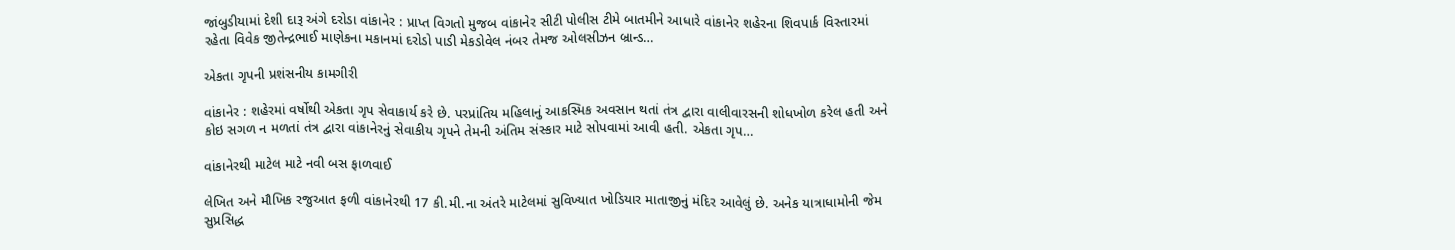જાંબુડીયામાં દેશી દારૂ અંગે દરોડા વાંકાનેર : પ્રાપ્ત વિગતો મુજબ વાંકાનેર સીટી પોલીસ ટીમે બાતમીને આધારે વાંકાનેર શહેરના શિવપાર્ક વિસ્તારમાં રહેતા વિવેક જીતેન્દ્રભાઈ માણેકના મકાનમાં દરોડો પાડી મેકડોવેલ નંબર તેમજ ઓલસીઝન બ્રાન્ડ…

એકતા ગૃપની પ્રશંસનીય કામગીરી

વાંકાનેર : શહેરમાં વર્ષોથી એકતા ગૃપ સેવાકાર્ય કરે છે. પરપ્રાંતિય મહિલાનું આકસ્‍મિક અવસાન થતાં તંત્ર દ્વારા વાલીવારસની શોધખોળ કરેલ હતી અને કોઇ સગળ ન મળતાં તંત્ર દ્વારા વાંકાનેરનું સેવાકીય ગૃપને તેમની અંતિમ સંસ્‍કાર માટે સોપવામાં આવી હતી. એકતા ગૃપ…

વાંકાનેરથી માટેલ માટે નવી બસ ફાળવાઈ

લેખિત અને મૌખિક રજુઆત ફળી વાંકાનેરથી 17 કી.મી.ના અંતરે માટેલમાં સુવિખ્યાત ખોડિયાર માતાજીનું મંદિર આવેલું છે. અનેક યાત્રાધામોની જેમ સુપ્રસિદ્ધ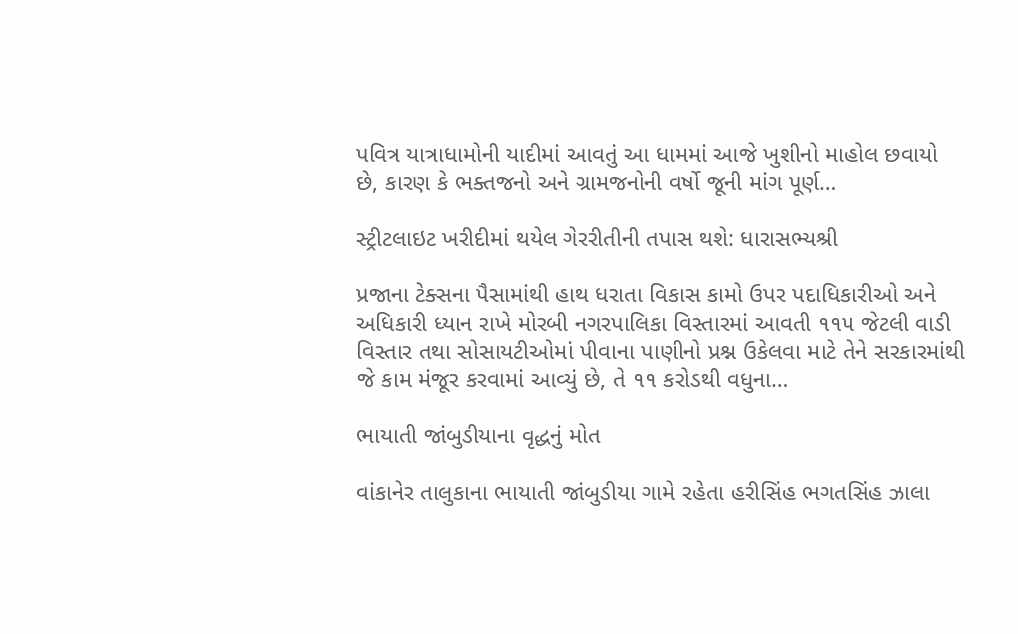પવિત્ર યાત્રાધામોની યાદીમાં આવતું આ ધામમાં આજે ખુશીનો માહોલ છવાયો છે, કારણ કે ભક્તજનો અને ગ્રામજનોની વર્ષો જૂની માંગ પૂર્ણ…

સ્ટ્રીટલાઇટ ખરીદીમાં થયેલ ગેરરીતીની તપાસ થશે: ધારાસભ્યશ્રી

પ્રજાના ટેક્સના પૈસામાંથી હાથ ધરાતા વિકાસ કામો ઉપર પદાધિકારીઓ અને અધિકારી ધ્યાન રાખે મોરબી નગરપાલિકા વિસ્તારમાં આવતી ૧૧૫ જેટલી વાડી વિસ્તાર તથા સોસાયટીઓમાં પીવાના પાણીનો પ્રશ્ન ઉકેલવા માટે તેને સરકારમાંથી જે કામ મંજૂર કરવામાં આવ્યું છે, તે ૧૧ કરોડથી વધુના…

ભાયાતી જાંબુડીયાના વૃદ્ધનું મોત

વાંકાનેર તાલુકાના ભાયાતી જાંબુડીયા ગામે રહેતા હરીસિંહ ભગતસિંહ ઝાલા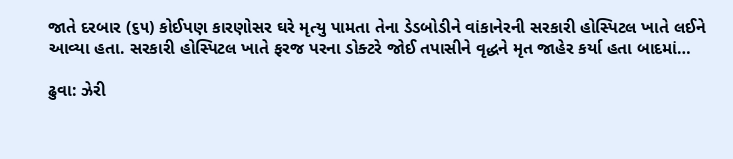જાતે દરબાર (૬૫) કોઈપણ કારણોસર ઘરે મૃત્યુ પામતા તેના ડેડબોડીને વાંકાનેરની સરકારી હોસ્પિટલ ખાતે લઈને આવ્યા હતા. સરકારી હોસ્પિટલ ખાતે ફરજ પરના ડોક્ટરે જોઈ તપાસીને વૃદ્ધને મૃત જાહેર કર્યા હતા બાદમાં…

ઢુવા: ઝેરી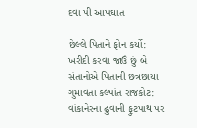દવા પી આપઘાત

છેલ્લે પિતાને ફોન કર્યો: ખરીદી કરવા જાઉં છું બે સંતાનોએ પિતાની છત્રછાયા ગુમાવતા કલ્પાંત રાજકોટ: વાંકાનેરના ઢુવાની ફુટપાથ પર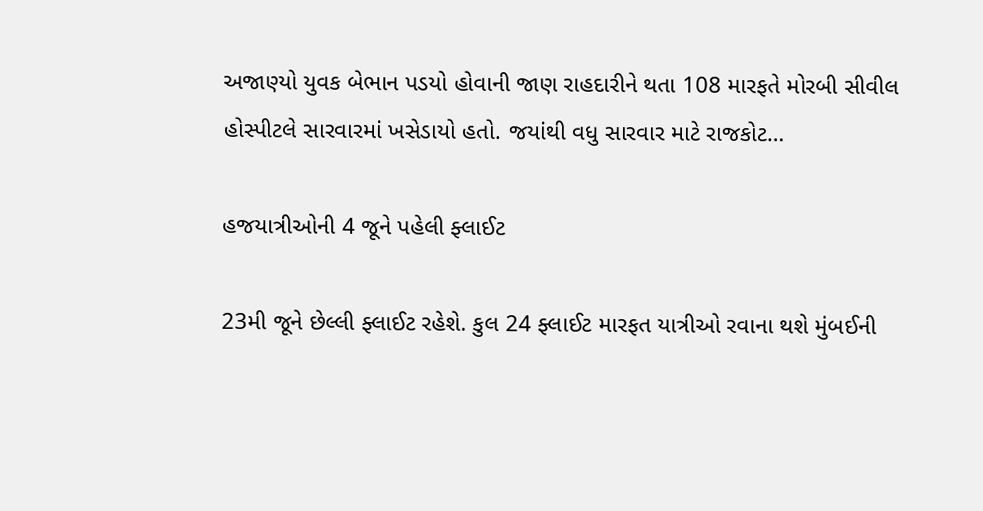અજાણ્યો યુવક બેભાન પડયો હોવાની જાણ રાહદારીને થતા 108 મારફતે મોરબી સીવીલ હોસ્પીટલે સારવારમાં ખસેડાયો હતો. જયાંથી વધુ સારવાર માટે રાજકોટ…

હજયાત્રીઓની 4 જૂને પહેલી ફ્લાઈટ

23મી જૂને છેલ્લી ફ્લાઈટ રહેશે. કુલ 24 ફ્લાઈટ મારફત યાત્રીઓ રવાના થશે મુંબઈની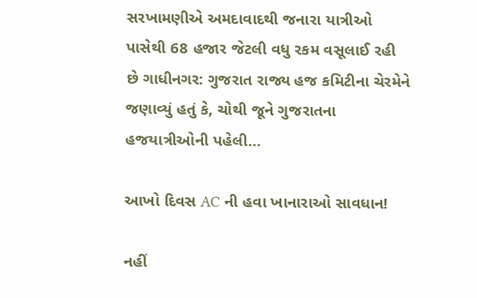સરખામણીએ અમદાવાદથી જનારા યાત્રીઓ પાસેથી 68 હજાર જેટલી વધુ રકમ વસૂલાઈ રહી છે ગાધીનગર: ગુજરાત રાજ્ય હજ કમિટીના ચેરમેને જણાવ્યું હતું કે, ચોથી જૂને ગુજરાતના હજયાત્રીઓની પહેલી…

આખો દિવસ AC ની હવા ખાનારાઓ સાવધાન!

નહીં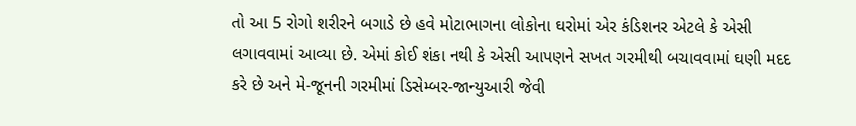તો આ 5 રોગો શરીરને બગાડે છે હવે મોટાભાગના લોકોના ઘરોમાં એર કંડિશનર એટલે કે એસી લગાવવામાં આવ્યા છે. એમાં કોઈ શંકા નથી કે એસી આપણને સખત ગરમીથી બચાવવામાં ઘણી મદદ કરે છે અને મે-જૂનની ગરમીમાં ડિસેમ્બર-જાન્યુઆરી જેવી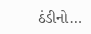ઠંડીનો…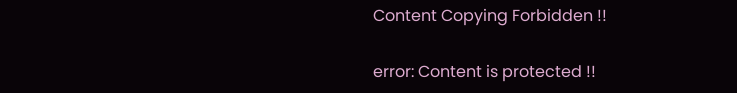Content Copying Forbidden !!

error: Content is protected !!